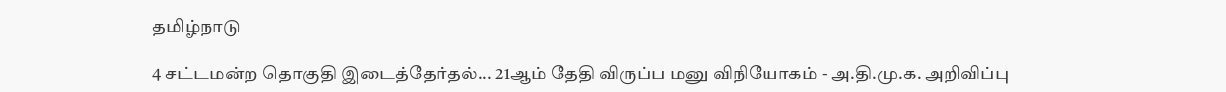தமிழ்நாடு

4 சட்டமன்ற தொகுதி இடைத்தேர்தல்... 21ஆம் தேதி விருப்ப மனு விநியோகம் - அ.தி.மு.க. அறிவிப்பு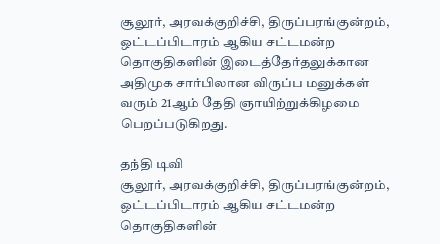சூலூர், அரவக்குறிச்சி, திருப்பரங்குன்றம், ஒட்டப்பிடாரம் ஆகிய சட்டமன்ற தொகுதிகளின் இடைத்தேர்தலுக்கான அதிமுக சார்பிலான விருப்ப மனுக்கள் வரும் 21ஆம் தேதி ஞாயிற்றுக்கிழமை பெறப்படுகிறது.

தந்தி டிவி
சூலூர், அரவக்குறிச்சி, திருப்பரங்குன்றம், ஒட்டப்பிடாரம் ஆகிய சட்டமன்ற தொகுதிகளின்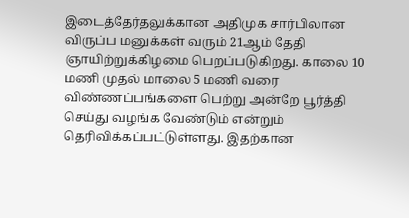இடைத்தேர்தலுக்கான அதிமுக சார்பிலான விருப்ப மனுக்கள் வரும் 21ஆம் தேதி ஞாயிற்றுக்கிழமை பெறப்படுகிறது. காலை 10 மணி முதல் மாலை 5 மணி வரை விண்ணப்பங்களை பெற்று அன்றே பூர்த்தி செய்து வழங்க வேண்டும் என்றும் தெரிவிக்கப்பட்டுள்ளது. இதற்கான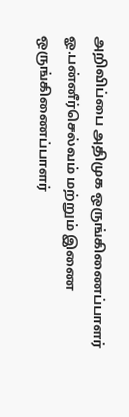அறிவிப்பை அதிமுக ஒருங்கிணைப்பாளர் ஓ.பன்னீர்செல்வம் மற்றும் இணை ஒருங்கிணைப்பாளர்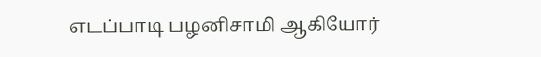எடப்பாடி பழனிசாமி ஆகியோர்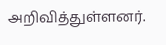அறிவித்துள்ளனர்.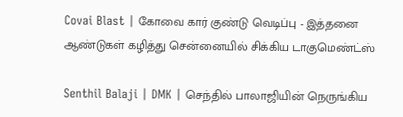Covai Blast | கோவை கார் குண்டு வெடிப்பு - இத்தனை ஆண்டுகள் கழித்து சென்னையில் சிக்கிய டாகுமெண்ட்ஸ்

Senthil Balaji | DMK | செந்தில் பாலாஜியின் நெருங்கிய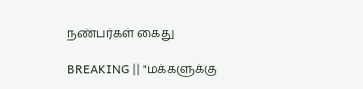நண்பர்கள் கைது

BREAKING || "மக்களுக்கு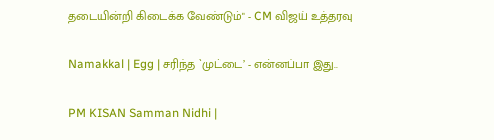தடையின்றி கிடைக்க வேண்டும்" - CM விஜய் உத்தரவு

Namakkal | Egg | சரிந்த `முட்டை’ - என்னப்பா இது..

PM KISAN Samman Nidhi |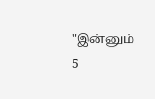"இன்னும் 5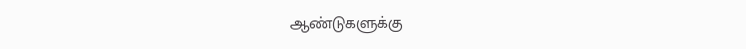ஆண்டுகளுக்கு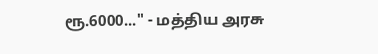ரூ.6000..." - மத்திய அரசு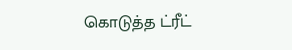கொடுத்த ட்ரீட்